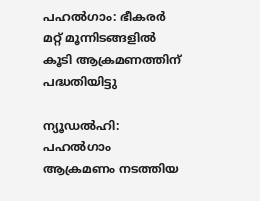പഹൽഗാം: ഭീകരർ മറ്റ് മൂന്നിടങ്ങളിൽ കൂടി ആക്രമണത്തിന് പദ്ധതിയിട്ടു

ന്യൂഡൽഹി: പഹൽഗാം ആക്രമണം നടത്തിയ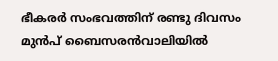ഭീകരർ സംഭവത്തിന് രണ്ടു ദിവസം മുൻപ് ബൈസരൻവാലിയിൽ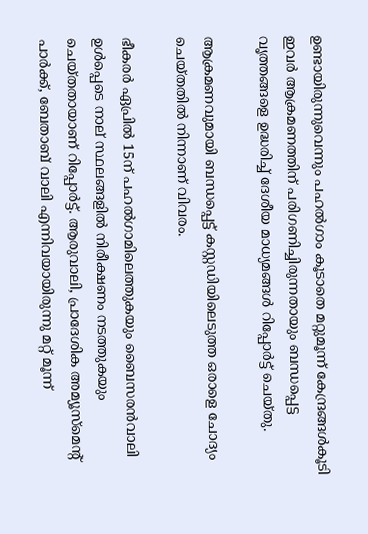ഉണ്ടായിരുന്നുവെന്നും പഹൽഗാം കൂടാതെ മറ്റുമൂന്ന് കേന്ദ്രങ്ങൾകൂടി ഇവർ ആക്രമണത്തിന് പരിഗണിച്ചിരുന്നതായും ബന്ധപ്പെട്ട വൃത്തങ്ങളെ ഉദ്ധരിച്ച് ദേശീയ മാധ്യമങ്ങൾ റിപ്പോർട്ട് ചെയ്തു.

ആക്രമണവുമായി ബന്ധപ്പെട്ട് കസ്റ്റഡിയിലെടുത്ത ഒരാളെ ചോദ്യം ചെയ്തതിൽ നിന്നാണ് വിവരം.

ഭീകരർ ഏപ്രിൽ 15ന് പഹൽഗാമിലെത്തുകയും ബൈസരൻവാലി ഉൾപ്പെടെ നാല് സ്ഥലങ്ങളിൽ നിരീക്ഷണം നടത്തുകയും ചെയ്തതായാണ് റിപ്പോർട്ട്. ആരുവാലി, പ്രാദേശിക അമ്യൂസ്‌മെൻ്റ് പാർക്ക്, ബേതാബ് വാലി എന്നിവയായിരുന്നു മറ്റ് മൂന്ന്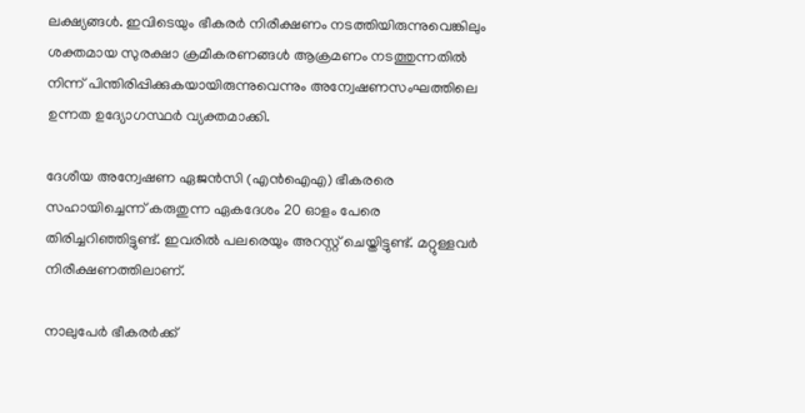ലക്ഷ്യങ്ങൾ. ഇവിടെയും ഭീകരർ നിരീക്ഷണം നടത്തിയിരുന്നുവെങ്കിലും ശക്തമായ സുരക്ഷാ ക്രമീകരണങ്ങൾ ആക്രമണം നടത്തുന്നതിൽ നിന്ന് പിന്തിരിപ്പിക്കുകയായിരുന്നുവെന്നും അന്വേഷണസംഘത്തിലെ ഉന്നത ഉദ്യോഗസ്ഥർ വ്യക്തമാക്കി.

ദേശീയ അന്വേഷണ ഏജൻസി (എൻഐഎ) ഭീകരരെ സഹായിച്ചെന്ന് കരുതുന്ന ഏകദേശം 20 ഓളം പേരെ തിരിച്ചറിഞ്ഞിട്ടുണ്ട്. ഇവരിൽ പലരെയും അറസ്റ്റ് ചെയ്തിട്ടുണ്ട്. മറ്റുള്ളവർ നിരീക്ഷണത്തിലാണ്.

നാലുപേർ ഭീകരർക്ക്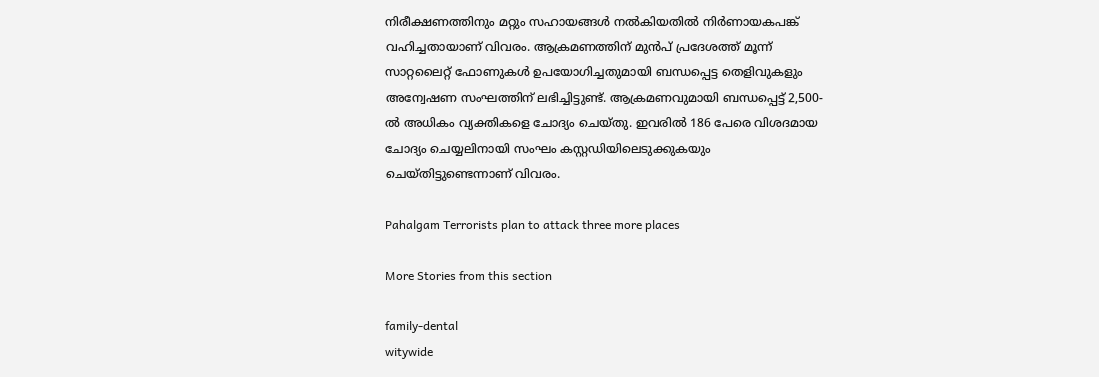നിരീക്ഷണത്തിനും മറ്റും സഹായങ്ങൾ നൽകിയതിൽ നിർണായകപങ്ക് വഹിച്ചതായാണ് വിവരം. ആക്രമണത്തിന് മുൻപ് പ്രദേശത്ത് മൂന്ന് സാറ്റലൈറ്റ് ഫോണുകൾ ഉപയോഗിച്ചതുമായി ബന്ധപ്പെട്ട തെളിവുകളും അന്വേഷണ സംഘത്തിന് ലഭിച്ചിട്ടുണ്ട്. ആക്രമണവുമായി ബന്ധപ്പെട്ട് 2,500-ൽ അധികം വ്യക്തികളെ ചോദ്യം ചെയ്തു. ഇവരിൽ 186 പേരെ വിശദമായ ചോദ്യം ചെയ്യലിനായി സംഘം കസ്റ്റഡിയിലെടുക്കുകയും ചെയ്തിട്ടുണ്ടെന്നാണ് വിവരം.

Pahalgam Terrorists plan to attack three more places

More Stories from this section

family-dental
witywide